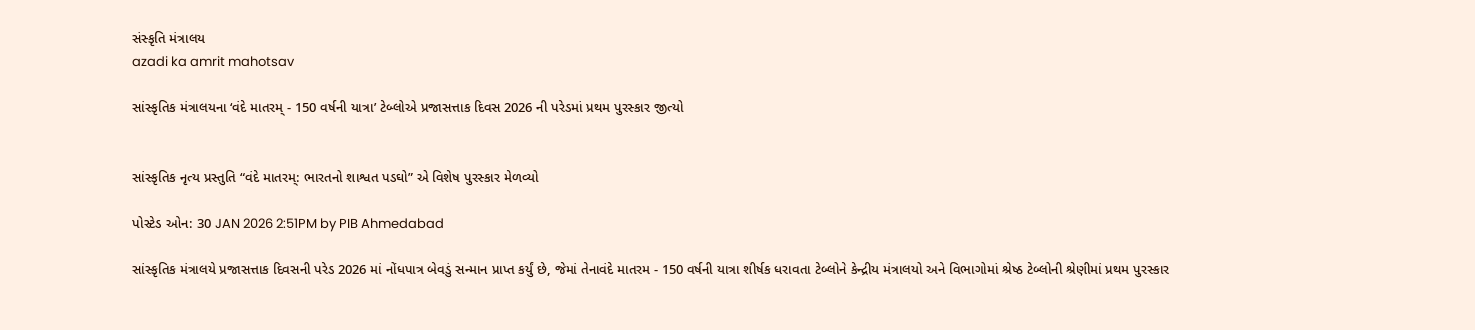સંસ્કૃતિ મંત્રાલય
azadi ka amrit mahotsav

સાંસ્કૃતિક મંત્રાલયના ‘વંદે માતરમ્ - 150 વર્ષની યાત્રા’ ટેબ્લોએ પ્રજાસત્તાક દિવસ 2026 ની પરેડમાં પ્રથમ પુરસ્કાર જીત્યો


સાંસ્કૃતિક નૃત્ય પ્રસ્તુતિ “વંદે માતરમ્: ભારતનો શાશ્વત પડઘો” એ વિશેષ પુરસ્કાર મેળવ્યો

પોસ્ટેડ ઓન: 30 JAN 2026 2:51PM by PIB Ahmedabad

સાંસ્કૃતિક મંત્રાલયે પ્રજાસત્તાક દિવસની પરેડ 2026 માં નોંધપાત્ર બેવડું સન્માન પ્રાપ્ત કર્યું છે, જેમાં તેનાવંદે માતરમ - 150 વર્ષની યાત્રા શીર્ષક ધરાવતા ટેબ્લોને કેન્દ્રીય મંત્રાલયો અને વિભાગોમાં શ્રેષ્ઠ ટેબ્લોની શ્રેણીમાં પ્રથમ પુરસ્કાર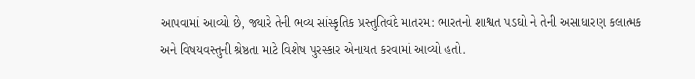આપવામાં આવ્યો છે, જ્યારે તેની ભવ્ય સાંસ્કૃતિક પ્રસ્તુતિવંદે માતરમ: ભારતનો શાશ્વત પડઘો ને તેની અસાધારણ કલાત્મક અને વિષયવસ્તુની શ્રેષ્ઠતા માટે વિશેષ પુરસ્કાર એનાયત કરવામાં આવ્યો હતો.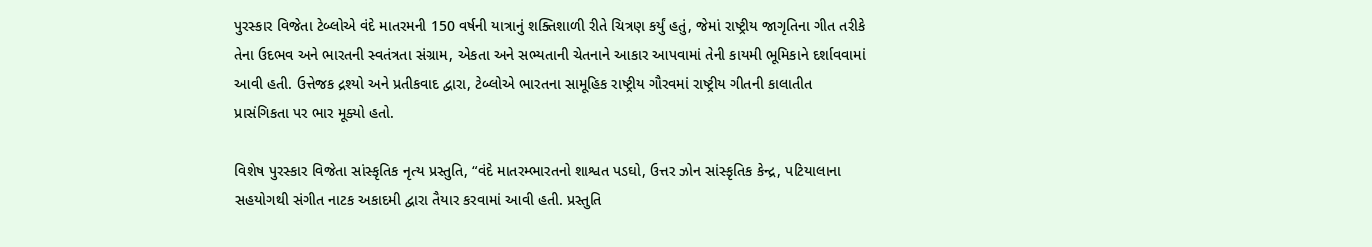પુરસ્કાર વિજેતા ટેબ્લોએ વંદે માતરમની 150 વર્ષની યાત્રાનું શક્તિશાળી રીતે ચિત્રણ કર્યું હતું, જેમાં રાષ્ટ્રીય જાગૃતિના ગીત તરીકે તેના ઉદભવ અને ભારતની સ્વતંત્રતા સંગ્રામ, એકતા અને સભ્યતાની ચેતનાને આકાર આપવામાં તેની કાયમી ભૂમિકાને દર્શાવવામાં આવી હતી. ઉત્તેજક દ્રશ્યો અને પ્રતીકવાદ દ્વારા, ટેબ્લોએ ભારતના સામૂહિક રાષ્ટ્રીય ગૌરવમાં રાષ્ટ્રીય ગીતની કાલાતીત પ્રાસંગિકતા પર ભાર મૂક્યો હતો.

વિશેષ પુરસ્કાર વિજેતા સાંસ્કૃતિક નૃત્ય પ્રસ્તુતિ, “વંદે માતરમ્ભારતનો શાશ્વત પડઘો, ઉત્તર ઝોન સાંસ્કૃતિક કેન્દ્ર, પટિયાલાના સહયોગથી સંગીત નાટક અકાદમી દ્વારા તૈયાર કરવામાં આવી હતી. પ્રસ્તુતિ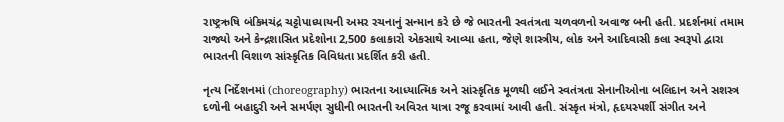રાષ્ટ્રઋષિ બંકિમચંદ્ર ચટ્ટોપાધ્યાયની અમર રચનાનું સન્માન કરે છે જે ભારતની સ્વતંત્રતા ચળવળનો અવાજ બની હતી. પ્રદર્શનમાં તમામ રાજ્યો અને કેન્દ્રશાસિત પ્રદેશોના 2,500 કલાકારો એકસાથે આવ્યા હતા, જેણે શાસ્ત્રીય, લોક અને આદિવાસી કલા સ્વરૂપો દ્વારા ભારતની વિશાળ સાંસ્કૃતિક વિવિધતા પ્રદર્શિત કરી હતી.

નૃત્ય નિર્દેશનમાં (choreography) ભારતના આધ્યાત્મિક અને સાંસ્કૃતિક મૂળથી લઈને સ્વતંત્રતા સેનાનીઓના બલિદાન અને સશસ્ત્ર દળોની બહાદુરી અને સમર્પણ સુધીની ભારતની અવિરત યાત્રા રજૂ કરવામાં આવી હતી. સંસ્કૃત મંત્રો, હૃદયસ્પર્શી સંગીત અને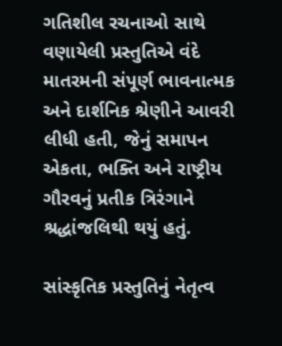ગતિશીલ રચનાઓ સાથે વણાયેલી પ્રસ્તુતિએ વંદે માતરમની સંપૂર્ણ ભાવનાત્મક અને દાર્શનિક શ્રેણીને આવરી લીધી હતી, જેનું સમાપન  એકતા, ભક્તિ અને રાષ્ટ્રીય ગૌરવનું પ્રતીક ત્રિરંગાને શ્રદ્ધાંજલિથી થયું હતું.

સાંસ્કૃતિક પ્રસ્તુતિનું નેતૃત્વ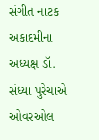સંગીત નાટક અકાદમીના અધ્યક્ષ ડૉ. સંધ્યા પુરેચાએ ઓવરઓલ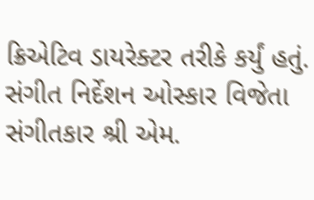ક્રિએટિવ ડાયરેક્ટર તરીકે કર્યું હતું. સંગીત નિર્દેશન ઓસ્કાર વિજેતા સંગીતકાર શ્રી એમ.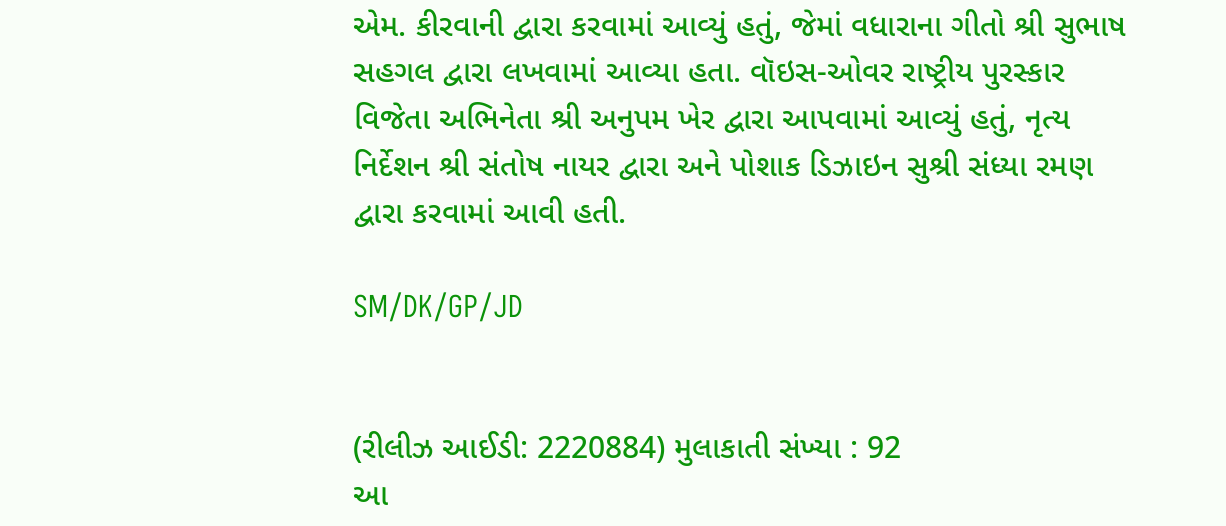એમ. કીરવાની દ્વારા કરવામાં આવ્યું હતું, જેમાં વધારાના ગીતો શ્રી સુભાષ સહગલ દ્વારા લખવામાં આવ્યા હતા. વૉઇસ-ઓવર રાષ્ટ્રીય પુરસ્કાર વિજેતા અભિનેતા શ્રી અનુપમ ખેર દ્વારા આપવામાં આવ્યું હતું, નૃત્ય નિર્દેશન શ્રી સંતોષ નાયર દ્વારા અને પોશાક ડિઝાઇન સુશ્રી સંધ્યા રમણ દ્વારા કરવામાં આવી હતી.

SM/DK/GP/JD


(રીલીઝ આઈડી: 2220884) મુલાકાતી સંખ્યા : 92
આ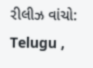રીલીઝ વાંચો: Telugu ,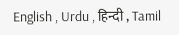English , Urdu , हिन्दी , Tamil